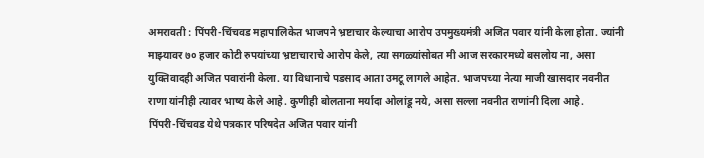अमरावती : पिंपरी-चिंचवड महापालिकेत भाजपने भ्रष्टाचार केल्याचा आरोप उपमुख्यमंत्री अजित पवार यांनी केला होता. ज्यांनी माझ्यावर ७० हजार कोटी रुपयांच्या भ्रष्टाचाराचे आरोप केले, त्या सगळ्यांसोबत मी आज सरकारमध्ये बसलोय ना, असा युक्तिवादही अजित पवारांनी केला. या विधानाचे पडसाद आता उमटू लागले आहेत. भाजपच्या नेत्या माजी खासदार नवनीत राणा यांनीही त्यावर भाष्य केले आहे. कुणीही बोलताना मर्यादा ओलांडू नये, असा सल्ला नवनीत राणांनी दिला आहे.
पिंपरी-चिंचवड येथे पत्रकार परिषदेत अजित पवार यांनी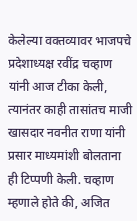केलेल्या वक्तव्यावर भाजपचे प्रदेशाध्यक्ष रवींद्र चव्हाण यांनी आज टीका केली, त्यानंतर काही तासांतच माजी खासदार नवनीत राणा यांनी प्रसार माध्यमांशी बोलताना ही टिप्पणी केली. चव्हाण म्हणाले होते की, अजित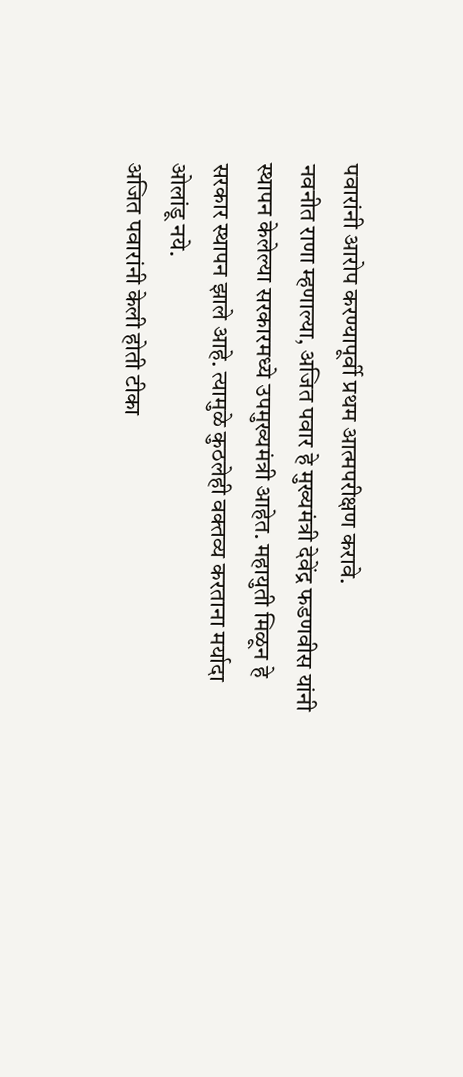पवारांनी आरोप करण्यापूर्वी प्रथम आत्मपरीक्षण करावे.
नवनीत राणा म्हणाल्या, अजित पवार हे मुख्यमंत्री देवेंद्र फडणवीस यांनी स्थापन केलेल्या सरकारमध्ये उपमुख्यमंत्री आहेत. महायुती मिळून हे सरकार स्थापन झाले आहे. त्यामुळे कुठलेही वक्तव्य करताना मर्यादा ओलांडू नये.
अजित पवारांनी केली होती टीका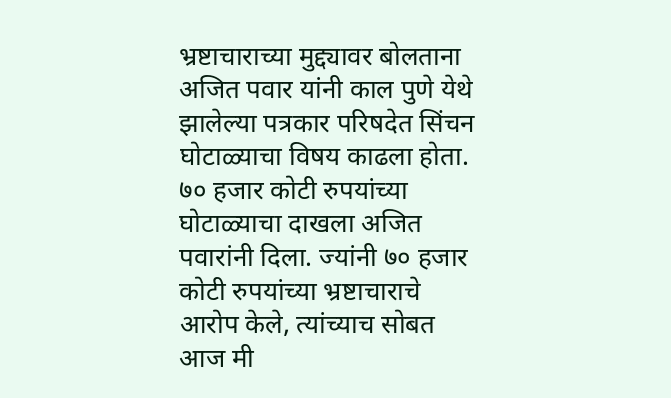भ्रष्टाचाराच्या मुद्द्यावर बोलताना अजित पवार यांनी काल पुणे येथे झालेल्या पत्रकार परिषदेत सिंचन घोटाळ्याचा विषय काढला होता. ७० हजार कोटी रुपयांच्या घोटाळ्याचा दाखला अजित पवारांनी दिला. ज्यांनी ७० हजार कोटी रुपयांच्या भ्रष्टाचाराचे आरोप केले, त्यांच्याच सोबत आज मी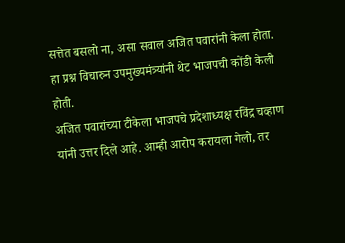सत्तेत बसलो ना, असा सवाल अजित पवारांनी केला होता. हा प्रश्न विचारुन उपमुख्यमंत्र्यांनी थेट भाजपची कोंडी केली होती.
अजित पवारांच्या टीकेला भाजपचे प्रदेशाध्यक्ष रविंद्र चव्हाण यांनी उत्तर दिले आहे. आम्ही आरोप करायला गेलो, तर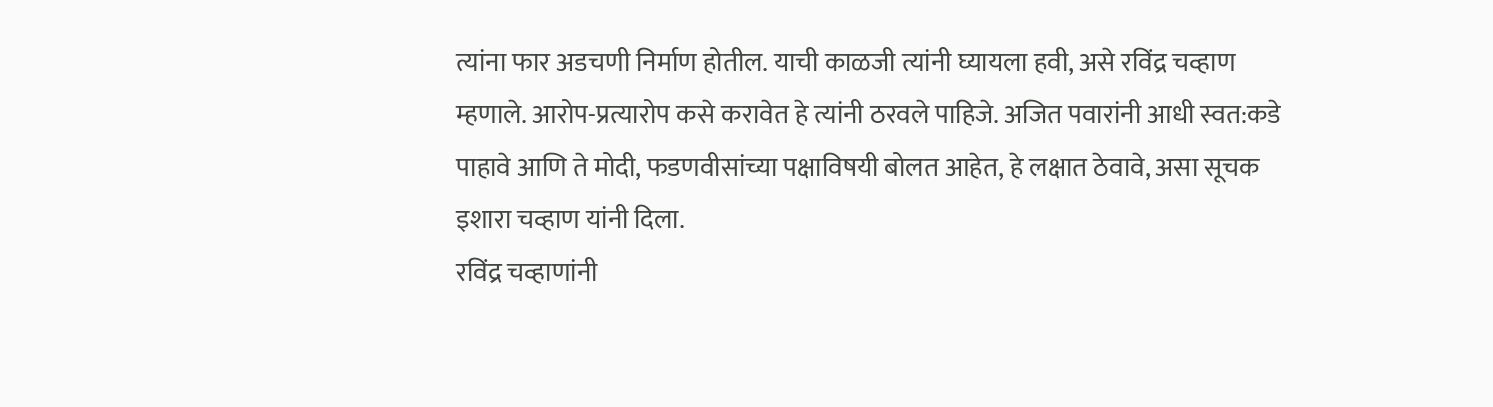त्यांना फार अडचणी निर्माण होतील. याची काळजी त्यांनी घ्यायला हवी, असे रविंद्र चव्हाण म्हणाले. आरोप-प्रत्यारोप कसे करावेत हे त्यांनी ठरवले पाहिजे. अजित पवारांनी आधी स्वत:कडे पाहावे आणि ते मोदी, फडणवीसांच्या पक्षाविषयी बोलत आहेत, हे लक्षात ठेवावे, असा सूचक इशारा चव्हाण यांनी दिला.
रविंद्र चव्हाणांनी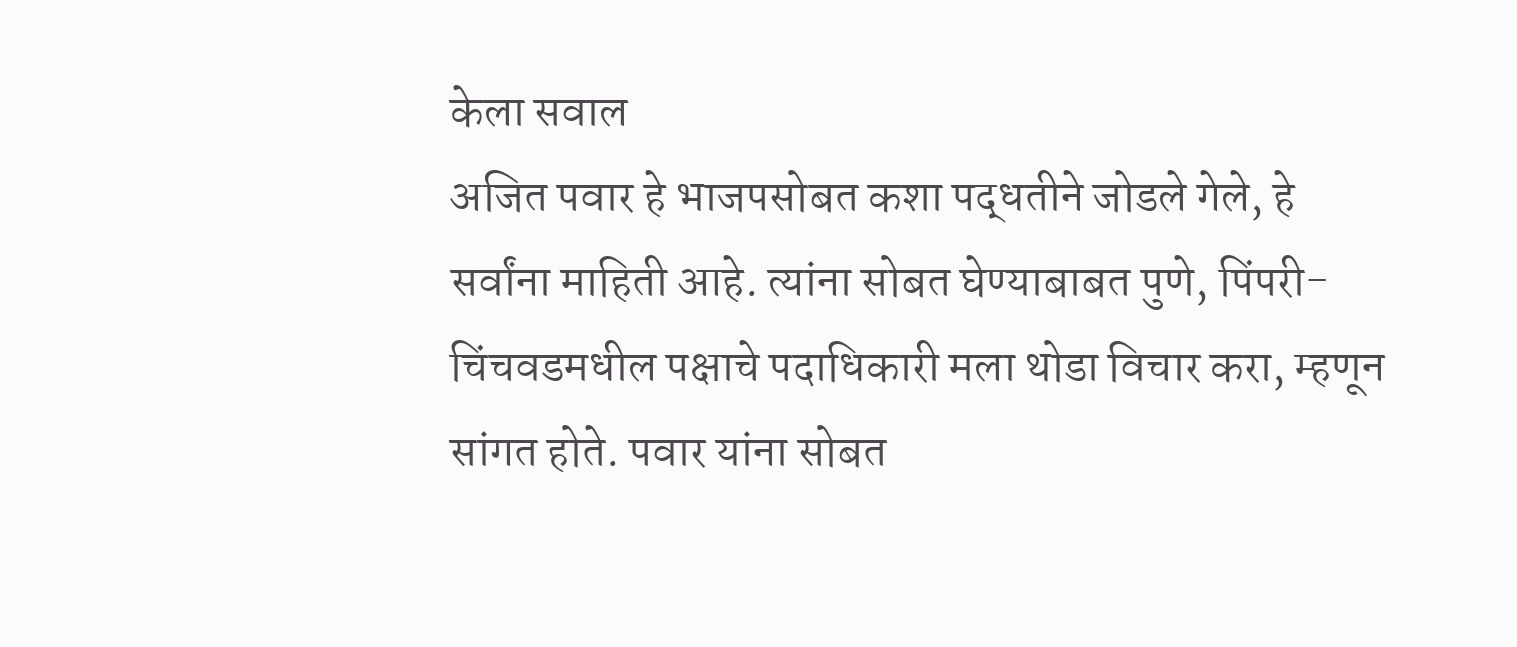केला सवाल
अजित पवार हे भाजपसोबत कशा पद्धतीने जोडले गेले, हे सर्वांना माहिती आहे. त्यांना सोबत घेण्याबाबत पुणे, पिंपरी-चिंचवडमधील पक्षाचे पदाधिकारी मला थोडा विचार करा, म्हणून सांगत होते. पवार यांना सोबत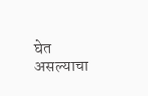घेत असल्याचा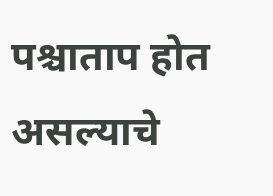पश्चाताप होत असल्याचे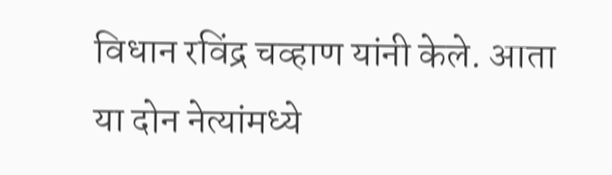विधान रविंद्र चव्हाण यांनी केले. आता या दोन नेत्यांमध्ये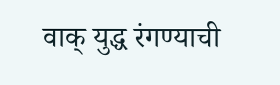वाक् युद्ध रंगण्याची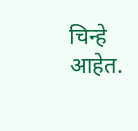चिन्हे आहेत.